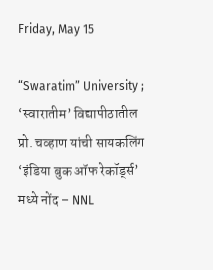Friday, May 15

“Swaratim” University ; ‘स्वारातीम’ विद्यापीठातील प्रो. चव्हाण यांची सायकलिंग ‘इंडिया बुक ऑफ रेकॉर्ड्स’ मध्ये नोंद – NNL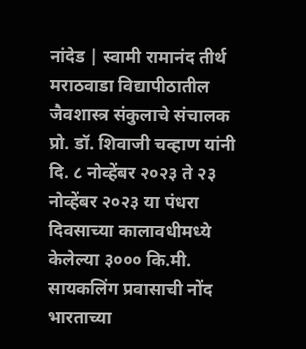नांदेड | स्वामी रामानंद तीर्थ मराठवाडा विद्यापीठातील जैवशास्त्र संकुलाचे संचालक प्रो. डॉ. शिवाजी चव्हाण यांनी दि. ८ नोव्हेंबर २०२३ ते २३ नोव्हेंबर २०२३ या पंधरा दिवसाच्या कालावधीमध्ये केलेल्या ३००० कि.मी. सायकलिंग प्रवासाची नोंद भारताच्या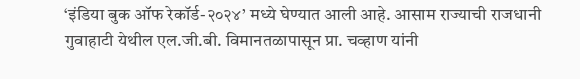‘इंडिया बुक ऑफ रेकॉर्ड-२०२४’ मध्ये घेण्यात आली आहे. आसाम राज्याची राजधानी गुवाहाटी येथील एल.जी.बी. विमानतळापासून प्रा. चव्हाण यांनी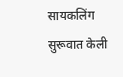सायकलिंग सुरूवात केली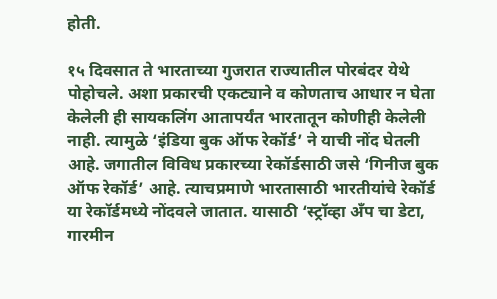होती.

१५ दिवसात ते भारताच्या गुजरात राज्यातील पोरबंदर येथे पोहोचले. अशा प्रकारची एकट्याने व कोणताच आधार न घेता केलेली ही सायकलिंग आतापर्यंत भारतातून कोणीही केलेली नाही. त्यामुळे ‘इंडिया बुक ऑफ रेकॉर्ड’ ने याची नोंद घेतली आहे. जगातील विविध प्रकारच्या रेकॉर्डसाठी जसे ‘गिनीज बुक ऑफ रेकॉर्ड’ आहे. त्याचप्रमाणे भारतासाठी भारतीयांचे रेकॉर्ड या रेकॉर्डमध्ये नोंदवले जातात. यासाठी ‘स्ट्रॉव्हा अँप चा डेटा, गारमीन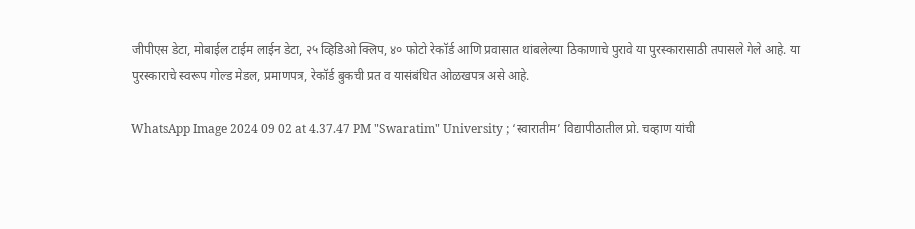जीपीएस डेटा, मोबाईल टाईम लाईन डेटा, २५ व्हिडिओ क्लिप, ४० फोटो रेकॉर्ड आणि प्रवासात थांबलेल्या ठिकाणाचे पुरावे या पुरस्कारासाठी तपासले गेले आहे. या पुरस्काराचे स्वरूप गोल्ड मेडल, प्रमाणपत्र, रेकॉर्ड बुकची प्रत व यासंबंधित ओळखपत्र असे आहे.

WhatsApp Image 2024 09 02 at 4.37.47 PM "Swaratim" University ; ‘स्वारातीम’ विद्यापीठातील प्रो. चव्हाण यांची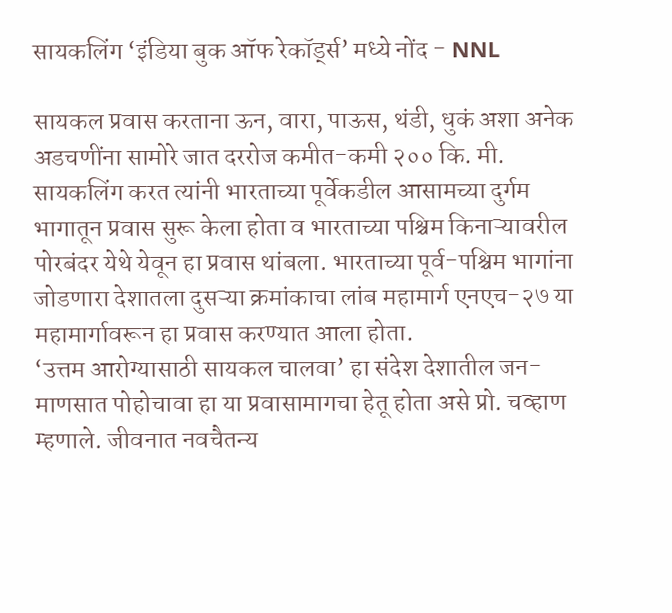सायकलिंग ‘इंडिया बुक ऑफ रेकॉर्ड्स’ मध्ये नोंद - NNL

सायकल प्रवास करताना ऊन, वारा, पाऊस, थंडी, धुकं अशा अनेक अडचणींना सामोरे जात दररोज कमीत-कमी २०० कि. मी. सायकलिंग करत त्यांनी भारताच्या पूर्वेकडील आसामच्या दुर्गम भागातून प्रवास सुरू केला होता व भारताच्या पश्चिम किनाऱ्यावरील पोरबंदर येथे येवून हा प्रवास थांबला. भारताच्या पूर्व-पश्चिम भागांना जोडणारा देशातला दुसऱ्या क्रमांकाचा लांब महामार्ग एनएच-२७ या महामार्गावरून हा प्रवास करण्यात आला होता.
‘उत्तम आरोग्यासाठी सायकल चालवा’ हा संदेश देशातील जन-माणसात पोहोचावा हा या प्रवासामागचा हेतू होता असे प्रो. चव्हाण म्हणाले. जीवनात नवचैतन्य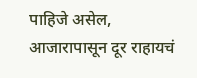पाहिजे असेल, आजारापासून दूर राहायचं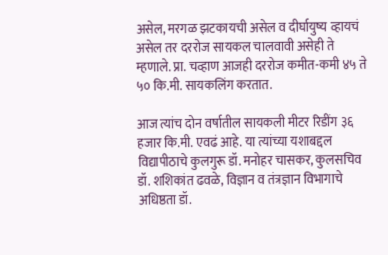असेल, मरगळ झटकायची असेल व दीर्घायुष्य व्हायचं असेल तर दररोज सायकल चालवावी असेही ते म्हणाले. प्रा. चव्हाण आजही दररोज कमीत-कमी ४५ ते ५० कि.मी. सायकलिंग करतात.

आज त्यांच दोन वर्षातील सायकली मीटर रिडींग ३६ हजार कि.मी. एवढं आहे. या त्यांच्या यशाबद्दल विद्यापीठाचे कुलगुरू डॉ. मनोहर चासकर, कुलसचिव डॉ. शशिकांत ढवळे, विज्ञान व तंत्रज्ञान विभागाचे अधिष्ठता डॉ.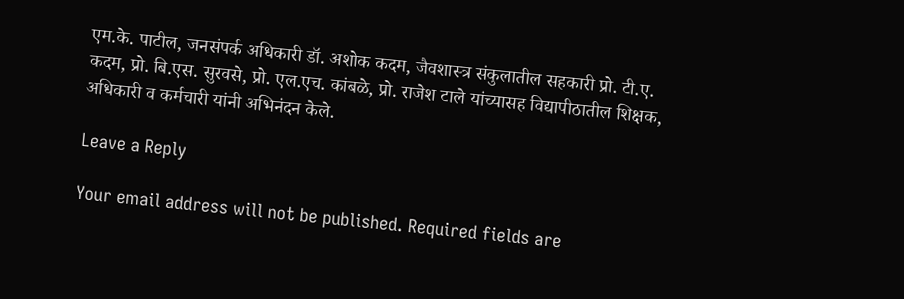एम.के. पाटील, जनसंपर्क अधिकारी डॉ. अशोक कदम, जैवशास्त्र संकुलातील सहकारी प्रो. टी.ए. कदम, प्रो. बि.एस. सुरवसे, प्रो. एल.एच. कांबळे, प्रो. राजेश टाले यांच्यासह विद्यापीठातील शिक्षक, अधिकारी व कर्मचारी यांनी अभिनंदन केले.

Leave a Reply

Your email address will not be published. Required fields are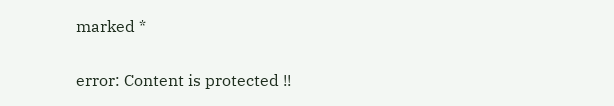marked *

error: Content is protected !!